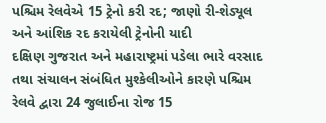પશ્ચિમ રેલવેએ 15 ટ્રેનો કરી રદ; જાણો રી-શેડ્યૂલ અને આંશિક રદ કરાયેલી ટ્રેનોની યાદી
દક્ષિણ ગુજરાત અને મહારાષ્ટ્રમાં પડેલા ભારે વરસાદ તથા સંચાલન સંબંધિત મુશ્કેલીઓને કારણે પશ્ચિમ રેલવે દ્વારા 24 જુલાઈના રોજ 15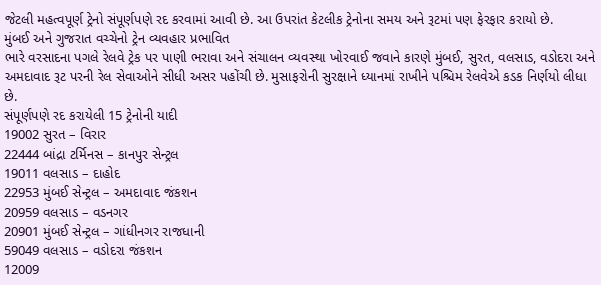જેટલી મહત્વપૂર્ણ ટ્રેનો સંપૂર્ણપણે રદ કરવામાં આવી છે. આ ઉપરાંત કેટલીક ટ્રેનોના સમય અને રૂટમાં પણ ફેરફાર કરાયો છે.
મુંબઈ અને ગુજરાત વચ્ચેનો ટ્રેન વ્યવહાર પ્રભાવિત
ભારે વરસાદના પગલે રેલવે ટ્રેક પર પાણી ભરાવા અને સંચાલન વ્યવસ્થા ખોરવાઈ જવાને કારણે મુંબઈ, સુરત, વલસાડ, વડોદરા અને અમદાવાદ રૂટ પરની રેલ સેવાઓને સીધી અસર પહોંચી છે. મુસાફરોની સુરક્ષાને ધ્યાનમાં રાખીને પશ્ચિમ રેલવેએ કડક નિર્ણયો લીધા છે.
સંપૂર્ણપણે રદ કરાયેલી 15 ટ્રેનોની યાદી
19002 સુરત – વિરાર
22444 બાંદ્રા ટર્મિનસ – કાનપુર સેન્ટ્રલ
19011 વલસાડ – દાહોદ
22953 મુંબઈ સેન્ટ્રલ – અમદાવાદ જંકશન
20959 વલસાડ – વડનગર
20901 મુંબઈ સેન્ટ્રલ – ગાંધીનગર રાજધાની
59049 વલસાડ – વડોદરા જંકશન
12009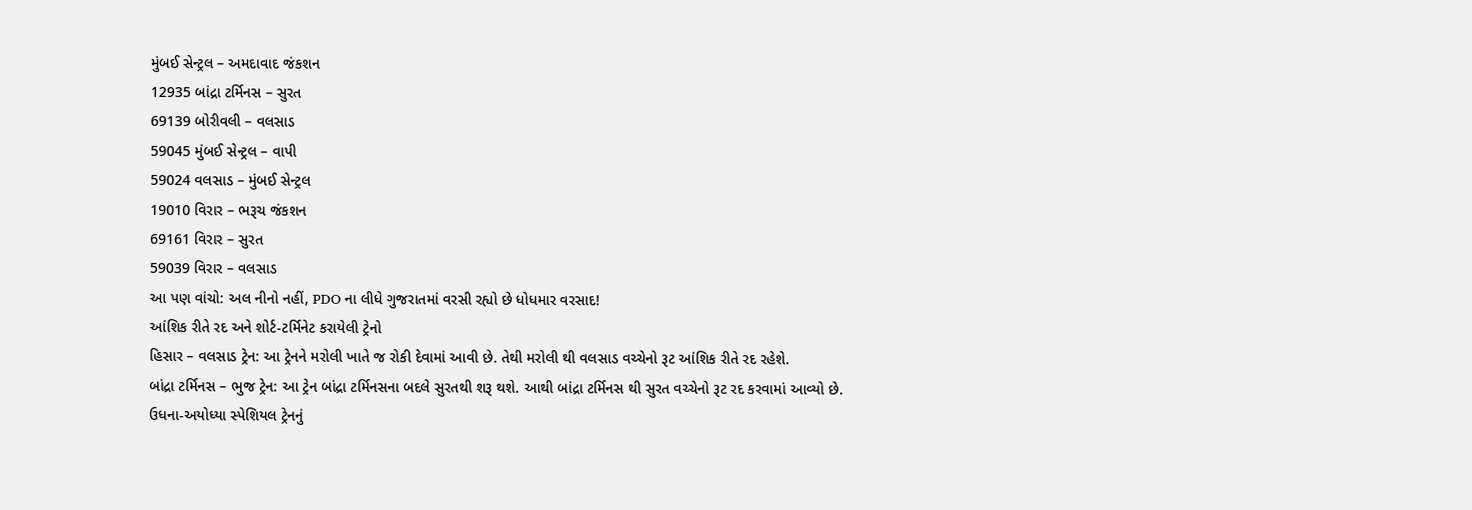મુંબઈ સેન્ટ્રલ – અમદાવાદ જંકશન
12935 બાંદ્રા ટર્મિનસ – સુરત
69139 બોરીવલી – વલસાડ
59045 મુંબઈ સેન્ટ્રલ – વાપી
59024 વલસાડ – મુંબઈ સેન્ટ્રલ
19010 વિરાર – ભરૂચ જંકશન
69161 વિરાર – સુરત
59039 વિરાર – વલસાડ
આ પણ વાંચો: અલ નીનો નહીં, PDO ના લીધે ગુજરાતમાં વરસી રહ્યો છે ધોધમાર વરસાદ!
આંશિક રીતે રદ અને શોર્ટ-ટર્મિનેટ કરાયેલી ટ્રેનો
હિસાર – વલસાડ ટ્રેન: આ ટ્રેનને મરોલી ખાતે જ રોકી દેવામાં આવી છે. તેથી મરોલી થી વલસાડ વચ્ચેનો રૂટ આંશિક રીતે રદ રહેશે.
બાંદ્રા ટર્મિનસ – ભુજ ટ્રેન: આ ટ્રેન બાંદ્રા ટર્મિનસના બદલે સુરતથી શરૂ થશે. આથી બાંદ્રા ટર્મિનસ થી સુરત વચ્ચેનો રૂટ રદ કરવામાં આવ્યો છે.
ઉધના-અયોધ્યા સ્પેશિયલ ટ્રેનનું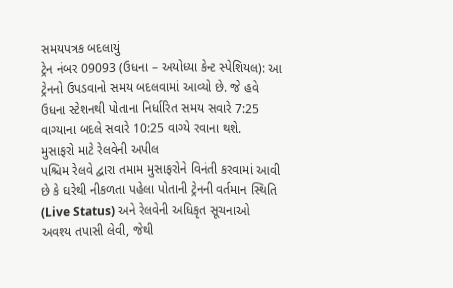સમયપત્રક બદલાયું
ટ્રેન નંબર 09093 (ઉધના – અયોધ્યા કેન્ટ સ્પેશિયલ): આ ટ્રેનનો ઉપડવાનો સમય બદલવામાં આવ્યો છે. જે હવે ઉધના સ્ટેશનથી પોતાના નિર્ધારિત સમય સવારે 7:25 વાગ્યાના બદલે સવારે 10:25 વાગ્યે રવાના થશે.
મુસાફરો માટે રેલવેની અપીલ
પશ્ચિમ રેલવે દ્વારા તમામ મુસાફરોને વિનંતી કરવામાં આવી છે કે ઘરેથી નીકળતા પહેલા પોતાની ટ્રેનની વર્તમાન સ્થિતિ (Live Status) અને રેલવેની અધિકૃત સૂચનાઓ અવશ્ય તપાસી લેવી, જેથી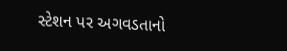સ્ટેશન પર અગવડતાનો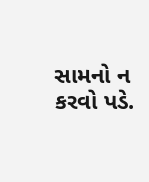સામનો ન કરવો પડે.